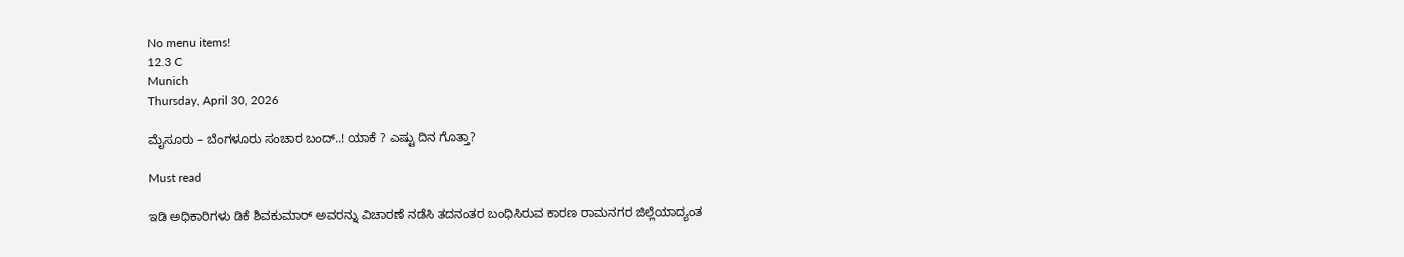No menu items!
12.3 C
Munich
Thursday, April 30, 2026

ಮೈಸೂರು – ಬೆಂಗಳೂರು ಸಂಚಾರ ಬಂದ್..! ಯಾಕೆ ? ಎಷ್ಟು ದಿನ ಗೊತ್ತಾ?

Must read

ಇಡಿ ಅಧಿಕಾರಿಗಳು ಡಿಕೆ ಶಿವಕುಮಾರ್ ಅವರನ್ನು ವಿಚಾರಣೆ ನಡೆಸಿ ತದನಂತರ ಬಂಧಿಸಿರುವ ಕಾರಣ ರಾಮನಗರ ಜಿಲ್ಲೆಯಾದ್ಯಂತ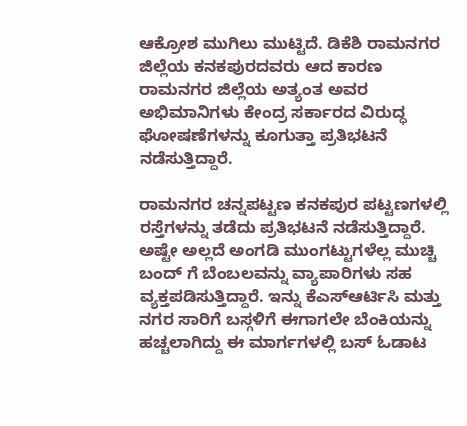ಆಕ್ರೋಶ ಮುಗಿಲು ಮುಟ್ಟಿದೆ. ಡಿಕೆಶಿ ರಾಮನಗರ ಜಿಲ್ಲೆಯ ಕನಕಪುರದವರು ಆದ ಕಾರಣ ರಾಮನಗರ ಜಿಲ್ಲೆಯ ಅತ್ಯಂತ ಅವರ ಅಭಿಮಾನಿಗಳು ಕೇಂದ್ರ ಸರ್ಕಾರದ ವಿರುದ್ಧ ಘೋಷಣೆಗಳನ್ನು ಕೂಗುತ್ತಾ ಪ್ರತಿಭಟನೆ ನಡೆಸುತ್ತಿದ್ದಾರೆ.

ರಾಮನಗರ ಚನ್ನಪಟ್ಟಣ ಕನಕಪುರ ಪಟ್ಟಣಗಳಲ್ಲಿ ರಸ್ತೆಗಳನ್ನು ತಡೆದು ಪ್ರತಿಭಟನೆ ನಡೆಸುತ್ತಿದ್ದಾರೆ. ಅಷ್ಟೇ ಅಲ್ಲದೆ ಅಂಗಡಿ ಮುಂಗಟ್ಟುಗಳೆಲ್ಲ ಮುಚ್ಚಿ ಬಂದ್ ಗೆ ಬೆಂಬಲವನ್ನು ವ್ಯಾಪಾರಿಗಳು ಸಹ ವ್ಯಕ್ತಪಡಿಸುತ್ತಿದ್ದಾರೆ. ಇನ್ನು ಕೆಎಸ್ಆರ್ಟಿಸಿ ಮತ್ತು ನಗರ ಸಾರಿಗೆ ಬಸ್ಗಳಿಗೆ ಈಗಾಗಲೇ ಬೆಂಕಿಯನ್ನು ಹಚ್ಚಲಾಗಿದ್ದು ಈ ಮಾರ್ಗಗಳಲ್ಲಿ ಬಸ್ ಓಡಾಟ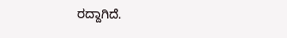ರದ್ದಾಗಿದೆ.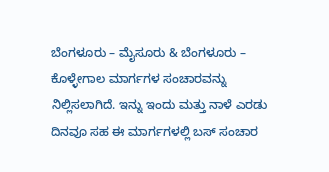ಬೆಂಗಳೂರು – ಮೈಸೂರು & ಬೆಂಗಳೂರು – ಕೊಳ್ಳೇಗಾಲ ಮಾರ್ಗಗಳ ಸಂಚಾರವನ್ನು ನಿಲ್ಲಿಸಲಾಗಿದೆ. ಇನ್ನು ಇಂದು ಮತ್ತು ನಾಳೆ ಎರಡು ದಿನವೂ ಸಹ ಈ ಮಾರ್ಗಗಳಲ್ಲಿ ಬಸ್ ಸಂಚಾರ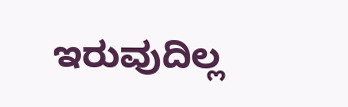ಇರುವುದಿಲ್ಲ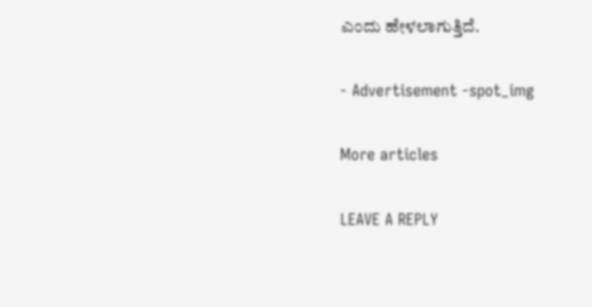ಎಂದು ಹೇಳಲಾಗುತ್ತಿದೆ.

- Advertisement -spot_img

More articles

LEAVE A REPLY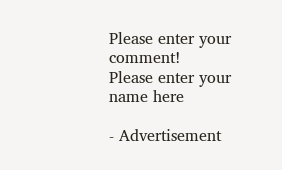Please enter your comment!
Please enter your name here

- Advertisement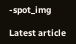-spot_img

Latest article